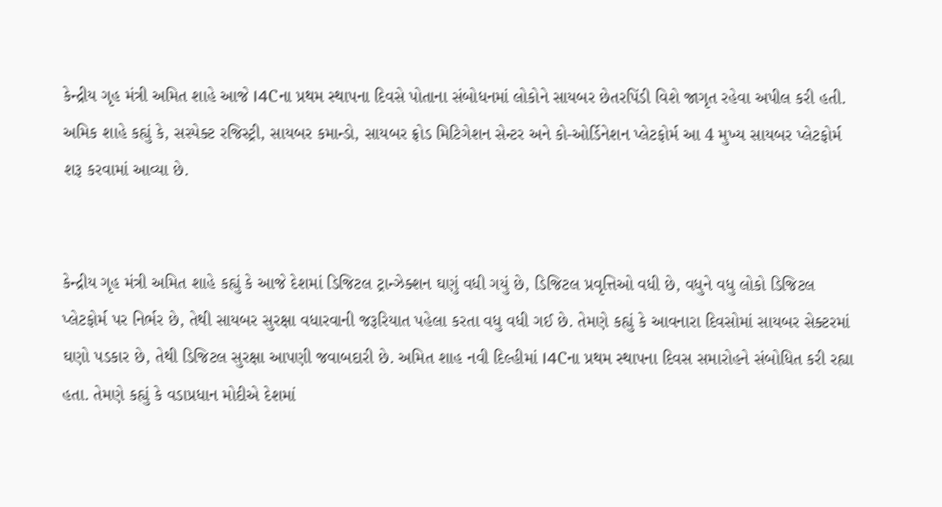કેન્દ્રીય ગૃહ મંત્રી અમિત શાહે આજે I4Cના પ્રથમ સ્થાપના દિવસે પોતાના સંબોધનમાં લોકોને સાયબર છેતરપિંડી વિશે જાગૃત રહેવા અપીલ કરી હતી. અમિક શાહે કહ્યું કે, સસ્પેક્ટ રજિસ્ટ્રી, સાયબર કમાન્ડો, સાયબર ફ્રોડ મિટિગેશન સેન્ટર અને કો-ઓર્ડિનેશન પ્લેટફોર્મ આ 4 મુખ્ય સાયબર પ્લેટફોર્મ શરૂ કરવામાં આવ્યા છે.


કેન્દ્રીય ગૃહ મંત્રી અમિત શાહે કહ્યું કે આજે દેશમાં ડિજિટલ ટ્રાન્ઝેક્શન ઘણું વધી ગયું છે, ડિજિટલ પ્રવૃત્તિઓ વધી છે, વધુને વધુ લોકો ડિજિટલ પ્લેટફોર્મ પર નિર્ભર છે, તેથી સાયબર સુરક્ષા વધારવાની જરૂરિયાત પહેલા કરતા વધુ વધી ગઈ છે. તેમણે કહ્યું કે આવનારા દિવસોમાં સાયબર સેક્ટરમાં ઘણો પડકાર છે, તેથી ડિજિટલ સુરક્ષા આપણી જવાબદારી છે. અમિત શાહ નવી દિલ્હીમાં I4Cના પ્રથમ સ્થાપના દિવસ સમારોહને સંબોધિત કરી રહ્યા હતા. તેમણે કહ્યું કે વડાપ્રધાન મોદીએ દેશમાં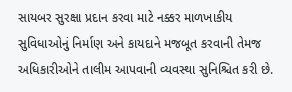સાયબર સુરક્ષા પ્રદાન કરવા માટે નક્કર માળખાકીય સુવિધાઓનું નિર્માણ અને કાયદાને મજબૂત કરવાની તેમજ અધિકારીઓને તાલીમ આપવાની વ્યવસ્થા સુનિશ્ચિત કરી છે.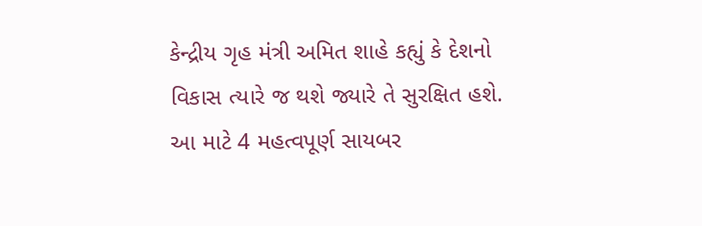કેન્દ્રીય ગૃહ મંત્રી અમિત શાહે કહ્યું કે દેશનો વિકાસ ત્યારે જ થશે જ્યારે તે સુરક્ષિત હશે. આ માટે 4 મહત્વપૂર્ણ સાયબર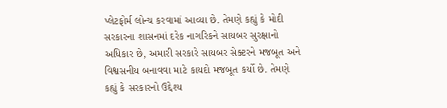પ્લેટફોર્મ લોન્ચ કરવામાં આવ્યા છે. તેમણે કહ્યું કે મોદી સરકારના શાસનમાં દરેક નાગરિકને સાયબર સુરક્ષાનો અધિકાર છે, અમારી સરકારે સાયબર સેક્ટરને મજબૂત અને વિશ્વસનીય બનાવવા માટે કાયદો મજબૂત કર્યો છે. તેમણે કહ્યું કે સરકારનો ઉદ્દેશ્ય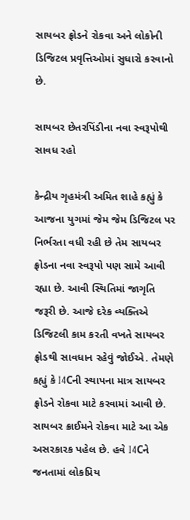સાયબર ફ્રોડને રોકવા અને લોકોની ડિજિટલ પ્રવૃત્તિઓમાં સુધારો કરવાનો છે.

સાયબર છેતરપિંડીના નવા સ્વરૂપોથી સાવધ રહો

કેન્દ્રીય ગૃહમંત્રી અમિત શાહે કહ્યું કે આજના યુગમાં જેમ જેમ ડિજિટલ પર નિર્ભરતા વધી રહી છે તેમ સાયબર ફ્રોડના નવા સ્વરૂપો પણ સામે આવી રહ્યા છે. આવી સ્થિતિમાં જાગૃતિ જરૂરી છે. આજે દરેક વ્યક્તિએ ડિજિટલી કામ કરતી વખતે સાયબર ફ્રોડથી સાવધાન રહેવું જોઈએ. તેમણે કહ્યું કે I4Cની સ્થાપના માત્ર સાયબર ફ્રોડને રોકવા માટે કરવામાં આવી છે. સાયબર ક્રાઈમને રોકવા માટે આ એક અસરકારક પહેલ છે. હવે I4Cને જનતામાં લોકપ્રિય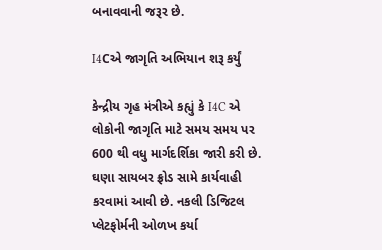બનાવવાની જરૂર છે.

I4Cએ જાગૃતિ અભિયાન શરૂ કર્યું

કેન્દ્રીય ગૃહ મંત્રીએ કહ્યું કે I4C એ લોકોની જાગૃતિ માટે સમય સમય પર 600 થી વધુ માર્ગદર્શિકા જારી કરી છે. ઘણા સાયબર ફ્રોડ સામે કાર્યવાહી કરવામાં આવી છે. નકલી ડિજિટલ પ્લેટફોર્મની ઓળખ કર્યા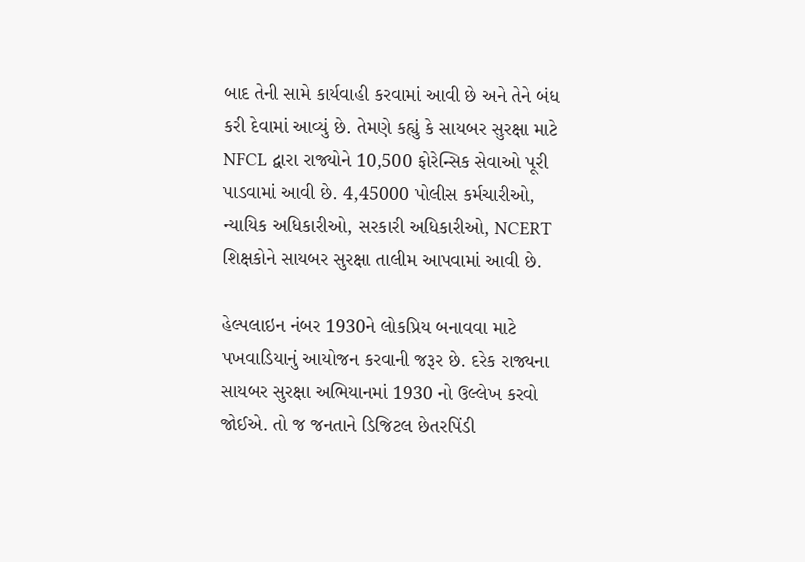બાદ તેની સામે કાર્યવાહી કરવામાં આવી છે અને તેને બંધ કરી દેવામાં આવ્યું છે. તેમણે કહ્યું કે સાયબર સુરક્ષા માટે NFCL દ્વારા રાજ્યોને 10,500 ફોરેન્સિક સેવાઓ પૂરી પાડવામાં આવી છે. 4,45000 પોલીસ કર્મચારીઓ, ન્યાયિક અધિકારીઓ, સરકારી અધિકારીઓ, NCERT શિક્ષકોને સાયબર સુરક્ષા તાલીમ આપવામાં આવી છે.

હેલ્પલાઇન નંબર 1930ને લોકપ્રિય બનાવવા માટે પખવાડિયાનું આયોજન કરવાની જરૂર છે. દરેક રાજ્યના સાયબર સુરક્ષા અભિયાનમાં 1930 નો ઉલ્લેખ કરવો જોઈએ. તો જ જનતાને ડિજિટલ છેતરપિંડી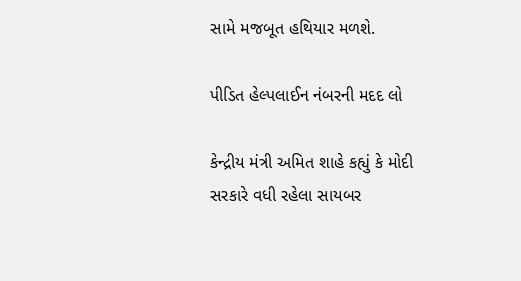સામે મજબૂત હથિયાર મળશે.

પીડિત હેલ્પલાઈન નંબરની મદદ લો

કેન્દ્રીય મંત્રી અમિત શાહે કહ્યું કે મોદી સરકારે વધી રહેલા સાયબર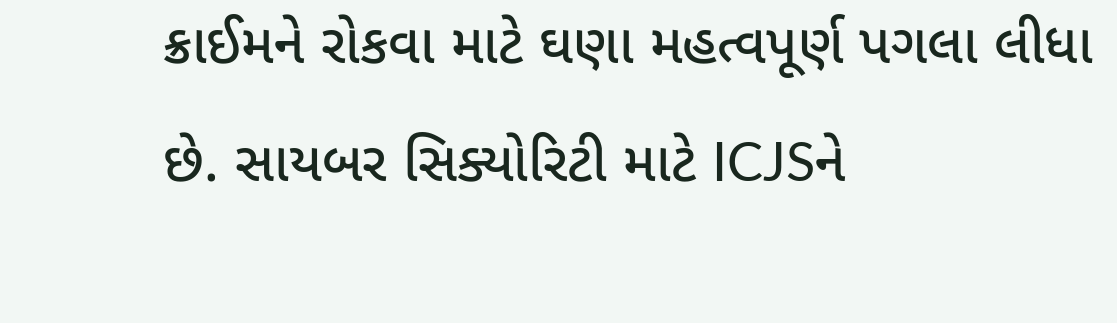ક્રાઈમને રોકવા માટે ઘણા મહત્વપૂર્ણ પગલા લીધા છે. સાયબર સિક્યોરિટી માટે ICJSને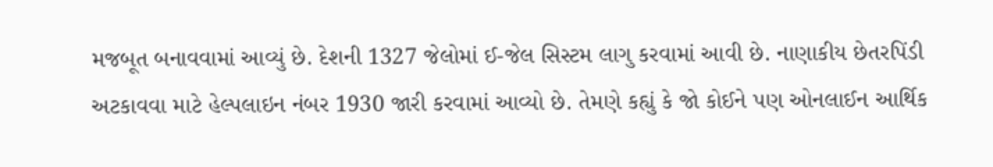મજબૂત બનાવવામાં આવ્યું છે. દેશની 1327 જેલોમાં ઈ-જેલ સિસ્ટમ લાગુ કરવામાં આવી છે. નાણાકીય છેતરપિંડી અટકાવવા માટે હેલ્પલાઇન નંબર 1930 જારી કરવામાં આવ્યો છે. તેમણે કહ્યું કે જો કોઈને પણ ઓનલાઈન આર્થિક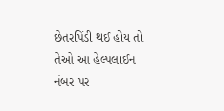છેતરપિંડી થઈ હોય તો તેઓ આ હેલ્પલાઈન નંબર પર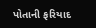પોતાની ફરિયાદ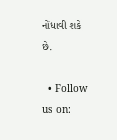નોંધાવી શકે છે.

  • Follow us on: